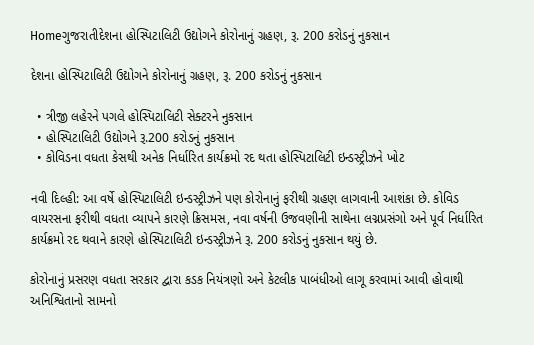Homeગુજરાતીદેશના હોસ્પિટાલિટી ઉદ્યોગને કોરોનાનું ગ્રહણ, રૂ. 200 કરોડનું નુકસાન

દેશના હોસ્પિટાલિટી ઉદ્યોગને કોરોનાનું ગ્રહણ, રૂ. 200 કરોડનું નુકસાન

  • ત્રીજી લહેરને પગલે હોસ્પિટાલિટી સેક્ટરને નુકસાન
  • હોસ્પિટાલિટી ઉદ્યોગને રૂ.200 કરોડનું નુકસાન
  • કોવિડના વધતા કેસથી અનેક નિર્ધારિત કાર્યક્રમો રદ થતા હોસ્પિટાલિટી ઇન્ડસ્ટ્રીઝને ખોટ

નવી દિલ્હી: આ વર્ષે હોસ્પિટાલિટી ઇન્ડસ્ટ્રીઝને પણ કોરોનાનું ફરીથી ગ્રહણ લાગવાની આશંકા છે. કોવિડ વાયરસના ફરીથી વધતા વ્યાપને કારણે ક્રિસમસ, નવા વર્ષની ઉજવણીની સાથેના લગ્નપ્રસંગો અને પૂર્વ નિર્ધારિત કાર્યક્રમો રદ થવાને કારણે હોસ્પિટાલિટી ઇન્ડસ્ટ્રીઝને રૂ. 200 કરોડનું નુકસાન થયું છે.

કોરોનાનું પ્રસરણ વધતા સરકાર દ્વારા કડક નિયંત્રણો અને કેટલીક પાબંધીઓ લાગૂ કરવામાં આવી હોવાથી અનિશ્વિતાનો સામનો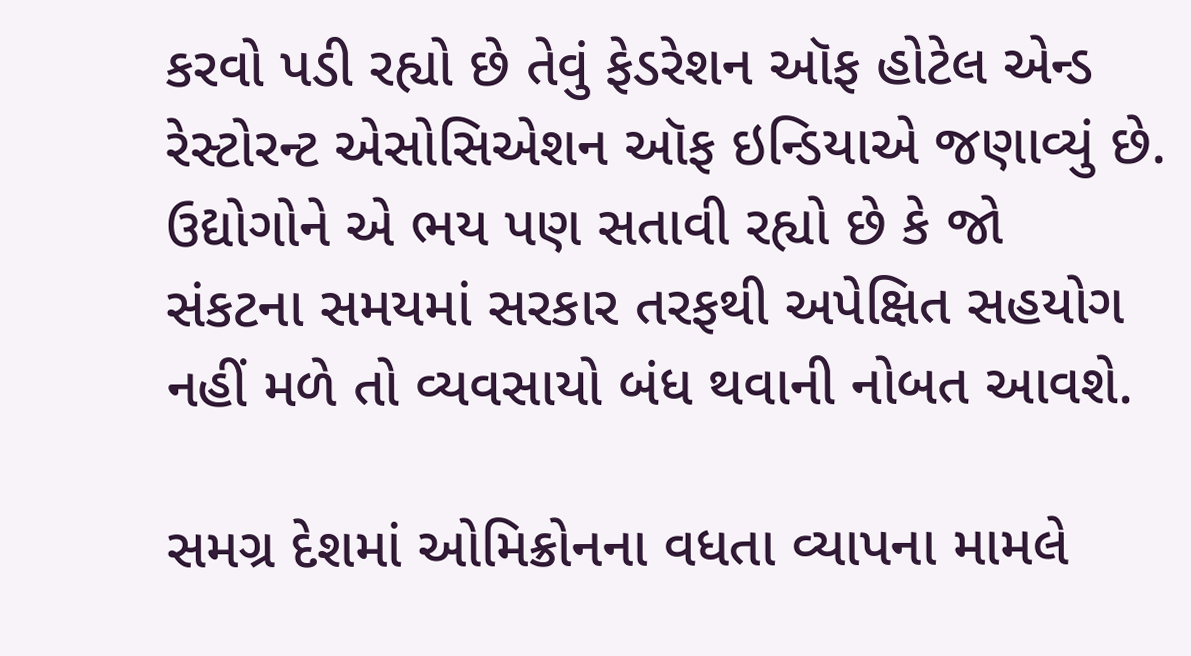કરવો પડી રહ્યો છે તેવું ફેડરેશન ઑફ હોટેલ એન્ડ રેસ્ટોરન્ટ એસોસિએશન ઑફ ઇન્ડિયાએ જણાવ્યું છે. ઉદ્યોગોને એ ભય પણ સતાવી રહ્યો છે કે જો  સંકટના સમયમાં સરકાર તરફથી અપેક્ષિત સહયોગ નહીં મળે તો વ્યવસાયો બંધ થવાની નોબત આવશે.

સમગ્ર દેશમાં ઓમિક્રોનના વધતા વ્યાપના મામલે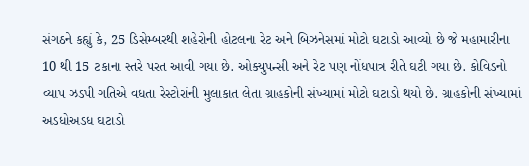સંગઠને કહ્યું કે, 25 ડિસેમ્બરથી શહેરોની હોટલના રેટ અને બિઝનેસમાં મોટો ઘટાડો આવ્યો છે જે મહામારીના 10 થી 15 ટકાના સ્તરે પરત આવી ગયા છે. ઓક્યુપન્સી અને રેટ પણ નોંધપાત્ર રીતે ઘટી ગયા છે. કોવિડનો વ્યાપ ઝડપી ગતિએ વધતા રેસ્ટોરાંની મુલાકાત લેતા ગ્રાહકોની સંખ્યામાં મોટો ઘટાડો થયો છે. ગ્રાહકોની સંખ્યામાં અડધોઅડધ ઘટાડો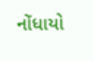નોંધાયો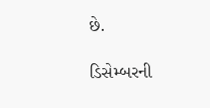છે.

ડિસેમ્બરની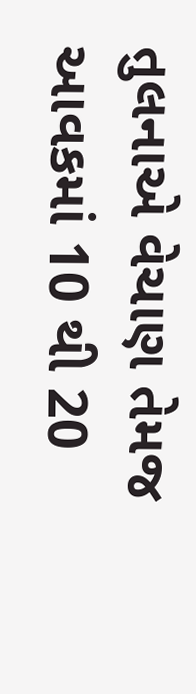તુલનાએ વેચાણ તેમજ આવકમાં 10 થી 20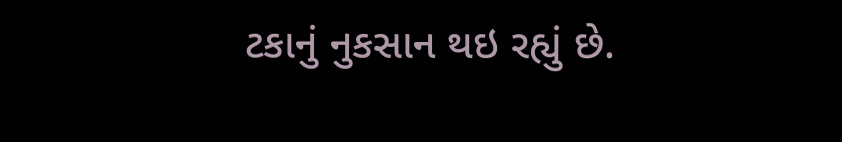ટકાનું નુકસાન થઇ રહ્યું છે.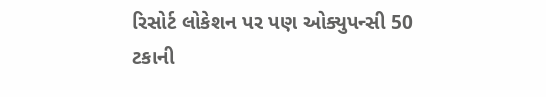રિસોર્ટ લોકેશન પર પણ ઓક્યુપન્સી 50 ટકાની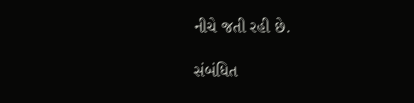નીચે જતી રહી છે.

સંબંધિત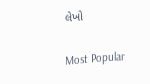લેખો

Most Popular